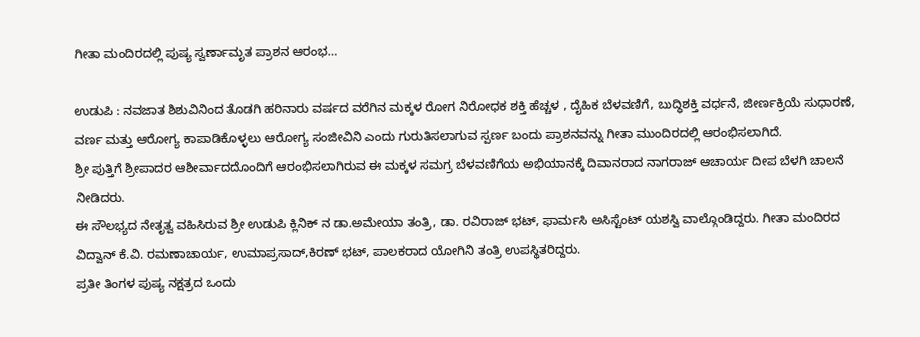ಗೀತಾ ಮಂದಿರದಲ್ಲಿ ಪುಷ್ಯ ಸ್ವರ್ಣಾಮೃತ ಪ್ರಾಶನ ಆರಂಭ…

ಉಡುಪಿ : ನವಜಾತ ಶಿಶುವಿನಿಂದ ತೊಡಗಿ ಹರಿನಾರು ವರ್ಷದ ವರೆಗಿನ ಮಕ್ಕಳ ರೋಗ ನಿರೋಧಕ ಶಕ್ತಿ ಹೆಚ್ಚಳ , ದೈಹಿಕ ಬೆಳವಣಿಗೆ, ಬುದ್ಧಿಶಕ್ತಿ ವರ್ಧನೆ, ಜೀರ್ಣಕ್ರಿಯೆ ಸುಧಾರಣೆ, ವರ್ಣ ಮತ್ತು ಆರೋಗ್ಯ ಕಾಪಾಡಿಕೊಳ್ಳಲು ಆರೋಗ್ಯ ಸಂಜೀವಿನಿ ಎಂದು ಗುರುತಿಸಲಾಗುವ ಸ್ಪರ್ಣ ಬಂದು ಪ್ರಾಶನವನ್ನು ಗೀತಾ ಮುಂದಿರದಲ್ಲಿ ಆರಂಭಿಸಲಾಗಿದೆ.
ಶ್ರೀ ಪುತ್ತಿಗೆ ಶ್ರೀಪಾದರ ಆಶೀರ್ವಾದದೊಂದಿಗೆ ಆರಂಭಿಸಲಾಗಿರುವ ಈ ಮಕ್ಕಳ ಸಮಗ್ರ ಬೆಳವಣಿಗೆಯ ಅಭಿಯಾನಕ್ಕೆ ದಿವಾನರಾದ ನಾಗರಾಜ್ ಆಚಾರ್ಯ ದೀಪ ಬೆಳಗಿ ಚಾಲನೆ ನೀಡಿದರು.
ಈ ಸೌಲಭ್ಯದ ನೇತೃತ್ವ ವಹಿಸಿರುವ ಶ್ರೀ ಉಡುಪಿ ಕ್ಲಿನಿಕ್ ನ ಡಾ.ಅಮೇಯಾ ತಂತ್ರಿ, ಡಾ. ರವಿರಾಜ್ ಭಟ್, ಫಾರ್ಮಸಿ ಅಸಿಸ್ಟೆಂಟ್ ಯಶಸ್ವಿ ವಾಲ್ಗೊಂಡಿದ್ದರು. ಗೀತಾ ಮಂದಿರದ ವಿದ್ವಾನ್ ಕೆ.ವಿ. ರಮಣಾಚಾರ್ಯ, ಉಮಾಪ್ರಸಾದ್,ಕಿರಣ್ ಭಟ್, ಪಾಲಕರಾದ ಯೋಗಿನಿ ತಂತ್ರಿ ಉಪಸ್ಥಿತರಿದ್ದರು.
ಪ್ರತೀ ತಿಂಗಳ ಪುಷ್ಯ ನಕ್ಷತ್ರದ ಒಂದು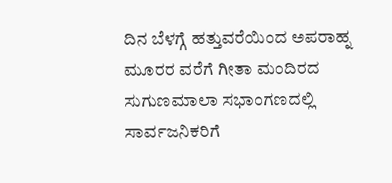ದಿನ ಬೆಳಗ್ಗೆ ಹತ್ತುವರೆಯಿಂದ ಅಪರಾಹ್ನ ಮೂರರ ವರೆಗೆ ಗೀತಾ ಮಂದಿರದ ಸುಗುಣಮಾಲಾ ಸಭಾಂಗಣದಲ್ಲಿ ಸಾರ್ವಜನಿಕರಿಗೆ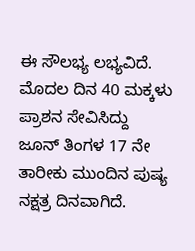ಈ ಸೌಲಭ್ಯ ಲಭ್ಯವಿದೆ. ಮೊದಲ ದಿನ 40 ಮಕ್ಕಳು ಪ್ರಾಶನ ಸೇವಿಸಿದ್ದು ಜೂನ್ ತಿಂಗಳ 17 ನೇ ತಾರೀಕು ಮುಂದಿನ ಪುಷ್ಯ ನಕ್ಷತ್ರ ದಿನವಾಗಿದೆ.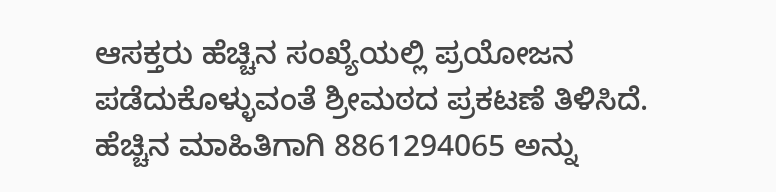ಆಸಕ್ತರು ಹೆಚ್ಚಿನ ಸಂಖ್ಯೆಯಲ್ಲಿ ಪ್ರಯೋಜನ ಪಡೆದುಕೊಳ್ಳುವಂತೆ ಶ್ರೀಮಠದ ಪ್ರಕಟಣೆ ತಿಳಿಸಿದೆ.
ಹೆಚ್ಚಿನ ಮಾಹಿತಿಗಾಗಿ 8861294065 ಅನ್ನು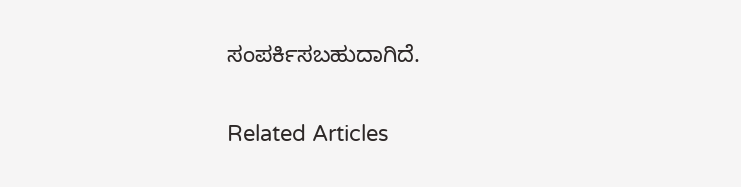ಸಂಪರ್ಕಿಸಬಹುದಾಗಿದೆ.

Related Articles